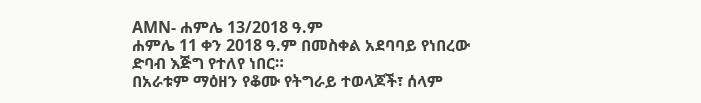AMN- ሐምሌ 13/2018 ዓ.ም
ሐምሌ 11 ቀን 2018 ዓ.ም በመስቀል አደባባይ የነበረው ድባብ እጅግ የተለየ ነበር።
በአራቱም ማዕዘን የቆሙ የትግራይ ተወላጆች፣ ሰላም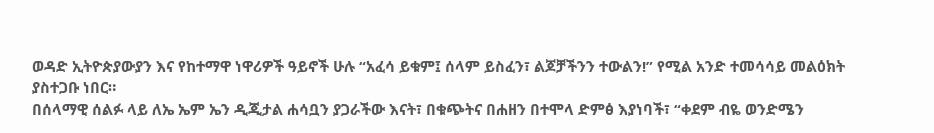ወዳድ ኢትዮጵያውያን እና የከተማዋ ነዋሪዎች ዓይኖች ሁሉ “አፈሳ ይቁም፤ ሰላም ይስፈን፣ ልጆቻችንን ተውልን!” የሚል አንድ ተመሳሳይ መልዕክት ያስተጋቡ ነበር።
በሰላማዊ ሰልፉ ላይ ለኤ ኤም ኤን ዲጂታል ሐሳቧን ያጋራችው እናት፣ በቁጭትና በሐዘን በተሞላ ድምፅ እያነባች፣ “ቀደም ብዬ ወንድሜን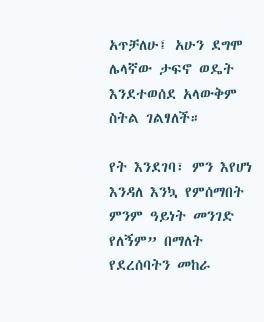አጥቻለሁ፤ አሁን ደግሞ ሌላኛው ታፍኖ ወዴት እንደተወሰደ አላውቅም ስትል ገልፃለች።

የት እንደገባ፣ ምን እየሆነ እንዳለ እንኳ የምሰማበት ምንም ዓይነት መንገድ የለኝም” በማለት የደረሰባትን መከራ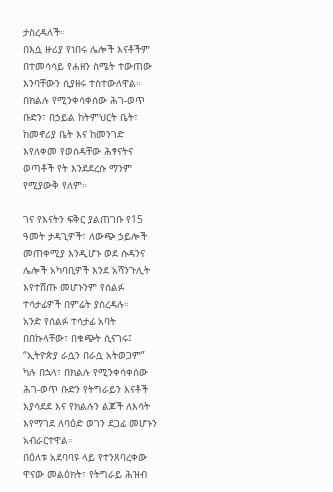ታስረዳለች።
በእሷ ዙሪያ የነበሩ ሌሎች እናቶችም በተመሳሳይ የሐዘን ስሜት ተውጠው እንባቸውን ሲያዘሩ ተስተውለዋል።
በክልሉ የሚንቀሳቀሰው ሕገ-ወጥ ቡድን፣ በኃይል ከትምህርት ቤት፣ ከመኖሪያ ቤት እና ከመንገድ እየለቀመ የወሰዳቸው ሕፃናትና ወጣቶች የት እንደደረሱ ማንም የሚያውቅ የለም።

ገና የእናትን ፍቅር ያልጠገቡ የ15 ዓመት ታዳጊዎች፣ ለውጭ ኃይሎች መጠቀሚያ እንዲሆኑ ወደ ሱዳንና ሌሎች አካባቢዎች እንደ አሻንጉሊት እየተሸጡ መሆኑንም የሰልፉ ተሳታፊዎች በምሬት ያስረዳሉ።
አንድ የሰልፉ ተሳታፊ አባት በበኩላቸው፣ በቁጭት ሲናገሩ፤ “ኢትዮጵያ ራሷን በራሷ አትወጋም” ካሉ በኋላ፣ በክልሉ የሚንቀሳቀሰው ሕገ-ወጥ ቡድን የትግራይን እናቶች እያሳደደ እና የክልሉን ልጆች ለእሳት እየማገደ ለባዕድ ወገን ደጋፊ መሆኑን አብራርተዋል።
በዕለቱ አደባባዩ ላይ የተንጸባረቀው ዋናው መልዕክት፣ የትግራይ ሕዝብ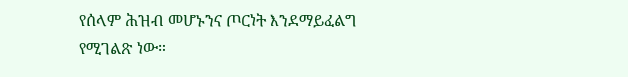የሰላም ሕዝብ መሆኑንና ጦርነት እንደማይፈልግ የሚገልጽ ነው።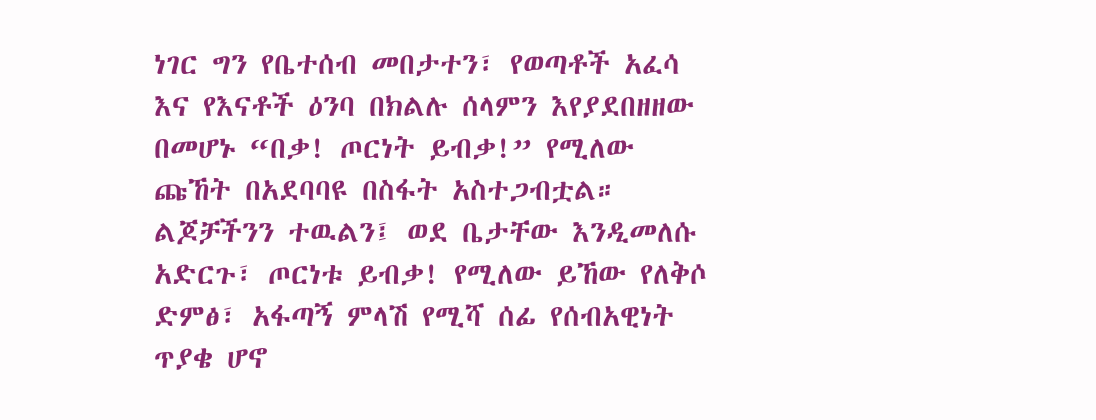ነገር ግን የቤተሰብ መበታተን፣ የወጣቶች አፈሳ እና የእናቶች ዕንባ በክልሉ ሰላምን እየያደበዘዘው በመሆኑ “በቃ! ጦርነት ይብቃ!” የሚለው ጩኸት በአደባባዩ በስፋት አስተጋብቷል።
ልጆቻችንን ተዉልን፤ ወደ ቤታቸው እንዲመለሱ አድርጉ፣ ጦርነቱ ይብቃ! የሚለው ይኸው የለቅሶ ድምፅ፣ አፋጣኝ ምላሽ የሚሻ ሰፊ የሰብአዊነት ጥያቄ ሆኖ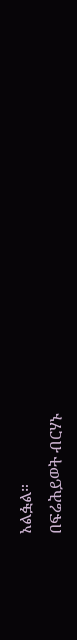አልፏል።
በፍሬሕይወት ብርሃኑ